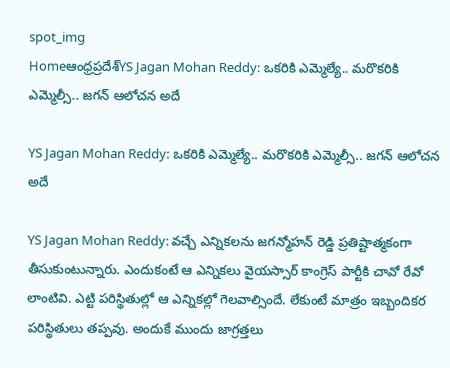spot_img
Homeఆంధ్రప్రదేశ్‌YS Jagan Mohan Reddy: ఒకరికి ఎమ్మెల్యే.. మరొకరికి ఎమ్మెల్సీ.. జగన్ ఆలోచన అదే

YS Jagan Mohan Reddy: ఒకరికి ఎమ్మెల్యే.. మరొకరికి ఎమ్మెల్సీ.. జగన్ ఆలోచన అదే

YS Jagan Mohan Reddy: వచ్చే ఎన్నికలను జగన్మోహన్ రెడ్డి ప్రతిష్టాత్మకంగా తీసుకుంటున్నారు. ఎందుకంటే ఆ ఎన్నికలు వైయస్సార్ కాంగ్రెస్ పార్టీకి చావో రేవో లాంటివి. ఎట్టి పరిస్థితుల్లో ఆ ఎన్నికల్లో గెలవాల్సిందే. లేకుంటే మాత్రం ఇబ్బందికర పరిస్థితులు తప్పవు. అందుకే ముందు జాగ్రత్తలు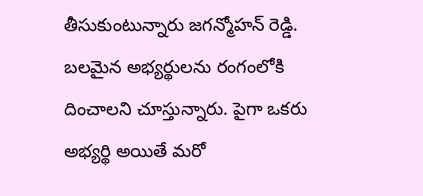తీసుకుంటున్నారు జగన్మోహన్ రెడ్డి. బలమైన అభ్యర్థులను రంగంలోకి దించాలని చూస్తున్నారు. పైగా ఒకరు అభ్యర్థి అయితే మరో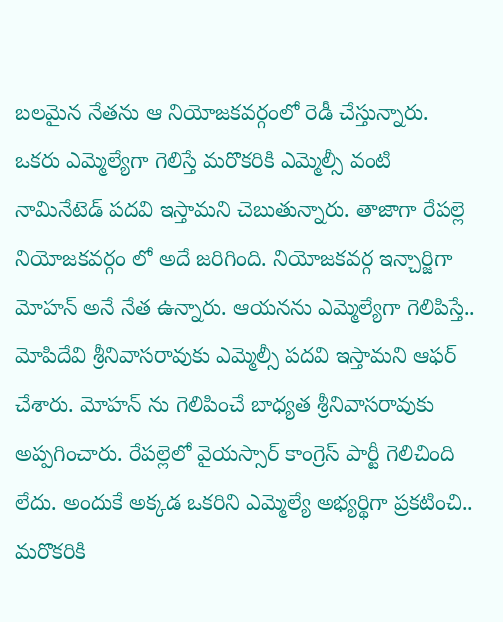బలమైన నేతను ఆ నియోజకవర్గంలో రెడీ చేస్తున్నారు. ఒకరు ఎమ్మెల్యేగా గెలిస్తే మరొకరికి ఎమ్మెల్సీ వంటి నామినేటెడ్ పదవి ఇస్తామని చెబుతున్నారు. తాజాగా రేపల్లె నియోజకవర్గం లో అదే జరిగింది. నియోజకవర్గ ఇన్చార్జిగా మోహన్ అనే నేత ఉన్నారు. ఆయనను ఎమ్మెల్యేగా గెలిపిస్తే.. మోపిదేవి శ్రీనివాసరావుకు ఎమ్మెల్సీ పదవి ఇస్తామని ఆఫర్ చేశారు. మోహన్ ను గెలిపించే బాధ్యత శ్రీనివాసరావుకు అప్పగించారు. రేపల్లెలో వైయస్సార్ కాంగ్రెస్ పార్టీ గెలిచింది లేదు. అందుకే అక్కడ ఒకరిని ఎమ్మెల్యే అభ్యర్థిగా ప్రకటించి.. మరొకరికి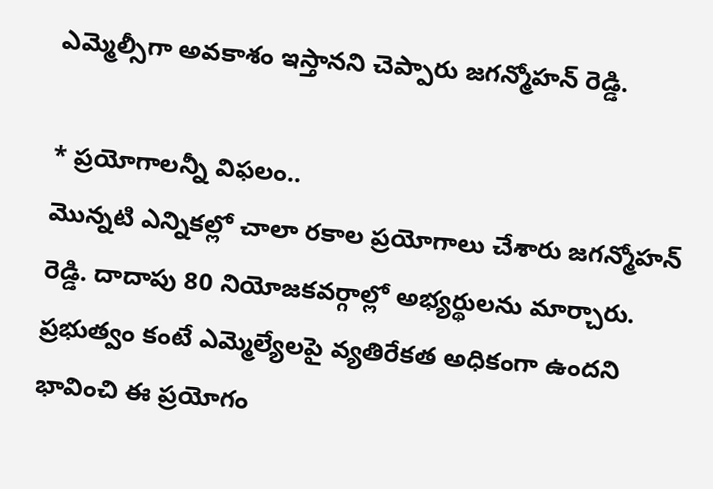ఎమ్మెల్సీగా అవకాశం ఇస్తానని చెప్పారు జగన్మోహన్ రెడ్డి.

* ప్రయోగాలన్నీ విఫలం..
మొన్నటి ఎన్నికల్లో చాలా రకాల ప్రయోగాలు చేశారు జగన్మోహన్ రెడ్డి. దాదాపు 80 నియోజకవర్గాల్లో అభ్యర్థులను మార్చారు. ప్రభుత్వం కంటే ఎమ్మెల్యేలపై వ్యతిరేకత అధికంగా ఉందని భావించి ఈ ప్రయోగం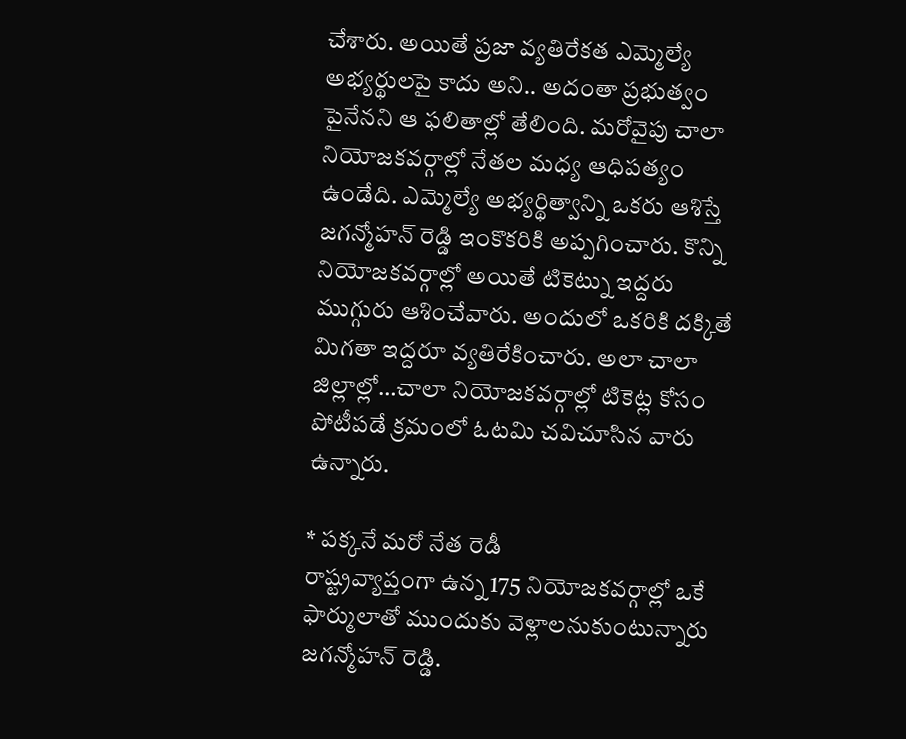చేశారు. అయితే ప్రజా వ్యతిరేకత ఎమ్మెల్యే అభ్యర్థులపై కాదు అని.. అదంతా ప్రభుత్వం పైనేనని ఆ ఫలితాల్లో తేలింది. మరోవైపు చాలా నియోజకవర్గాల్లో నేతల మధ్య ఆధిపత్యం ఉండేది. ఎమ్మెల్యే అభ్యర్థిత్వాన్ని ఒకరు ఆశిస్తే జగన్మోహన్ రెడ్డి ఇంకొకరికి అప్పగించారు. కొన్ని నియోజకవర్గాల్లో అయితే టికెట్ను ఇద్దరు ముగ్గురు ఆశించేవారు. అందులో ఒకరికి దక్కితే మిగతా ఇద్దరూ వ్యతిరేకించారు. అలా చాలా జిల్లాల్లో…చాలా నియోజకవర్గాల్లో టికెట్ల కోసం పోటీపడే క్రమంలో ఓటమి చవిచూసిన వారు ఉన్నారు.

* పక్కనే మరో నేత రెడీ
రాష్ట్రవ్యాప్తంగా ఉన్న 175 నియోజకవర్గాల్లో ఒకే ఫార్ములాతో ముందుకు వెళ్లాలనుకుంటున్నారు జగన్మోహన్ రెడ్డి.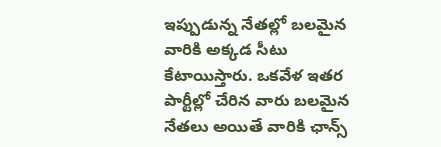ఇప్పుడున్న నేతల్లో బలమైన వారికి అక్కడ సీటు కేటాయిస్తారు. ఒకవేళ ఇతర పార్టీల్లో చేరిన వారు బలమైన నేతలు అయితే వారికి ఛాన్స్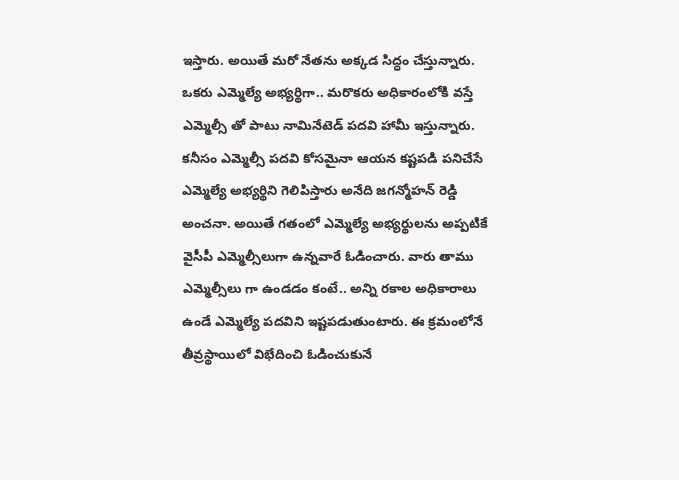ఇస్తారు. అయితే మరో నేతను అక్కడ సిద్ధం చేస్తున్నారు. ఒకరు ఎమ్మెల్యే అభ్యర్థిగా.. మరొకరు అధికారంలోకి వస్తే ఎమ్మెల్సీ తో పాటు నామినేటెడ్ పదవి హామీ ఇస్తున్నారు. కనీసం ఎమ్మెల్సీ పదవి కోసమైనా ఆయన కష్టపడి పనిచేసే ఎమ్మెల్యే అభ్యర్థిని గెలిపిస్తారు అనేది జగన్మోహన్ రెడ్డి అంచనా. అయితే గతంలో ఎమ్మెల్యే అభ్యర్థులను అప్పటికే వైసీపీ ఎమ్మెల్సీలుగా ఉన్నవారే ఓడించారు. వారు తాము ఎమ్మెల్సీలు గా ఉండడం కంటే.. అన్ని రకాల అధికారాలు ఉండే ఎమ్మెల్యే పదవిని ఇష్టపడుతుంటారు. ఈ క్రమంలోనే తీవ్రస్థాయిలో విభేదించి ఓడించుకునే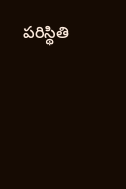పరిస్థితి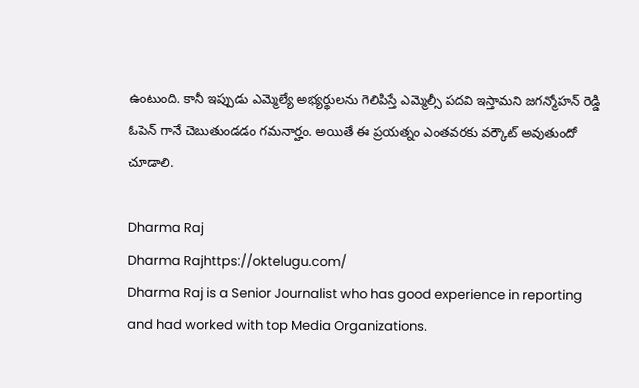ఉంటుంది. కానీ ఇప్పుడు ఎమ్మెల్యే అభ్యర్థులను గెలిపిస్తే ఎమ్మెల్సీ పదవి ఇస్తామని జగన్మోహన్ రెడ్డి ఓపెన్ గానే చెబుతుండడం గమనార్హం. అయితే ఈ ప్రయత్నం ఎంతవరకు వర్కౌట్ అవుతుందో చూడాలి.

Dharma Raj
Dharma Rajhttps://oktelugu.com/
Dharma Raj is a Senior Journalist who has good experience in reporting and had worked with top Media Organizations.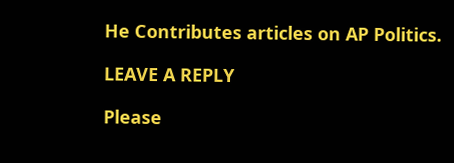He Contributes articles on AP Politics.

LEAVE A REPLY

Please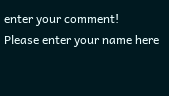enter your comment!
Please enter your name here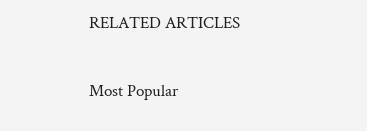RELATED ARTICLES

Most Popular